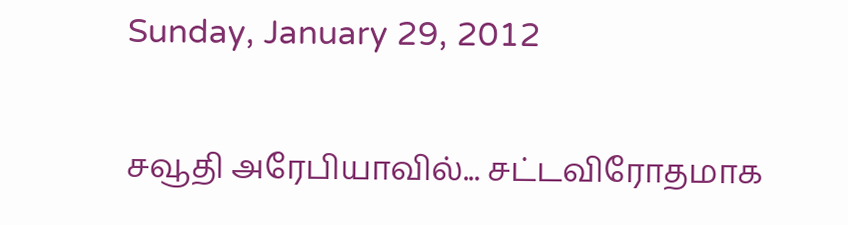Sunday, January 29, 2012

சவூதி அரேபியாவில்... சட்டவிரோதமாக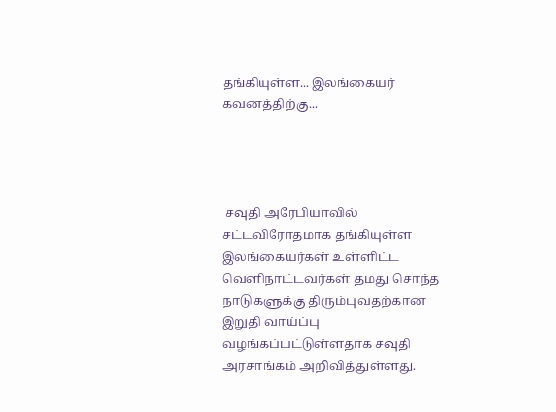தங்கியுள்ள... இலங்கையர் கவனத்திற்கு...




 சவுதி அரேபியாவில் சட்டவிரோதமாக தங்கியுள்ள இலங்கையர்கள் உள்ளிட்ட வெளிநாட்டவர்கள் தமது சொந்த நாடுகளுக்கு திரும்புவதற்கான இறுதி வாய்ப்பு வழங்கப்பட்டுள்ளதாக சவுதி அரசாங்கம் அறிவித்துள்ளது.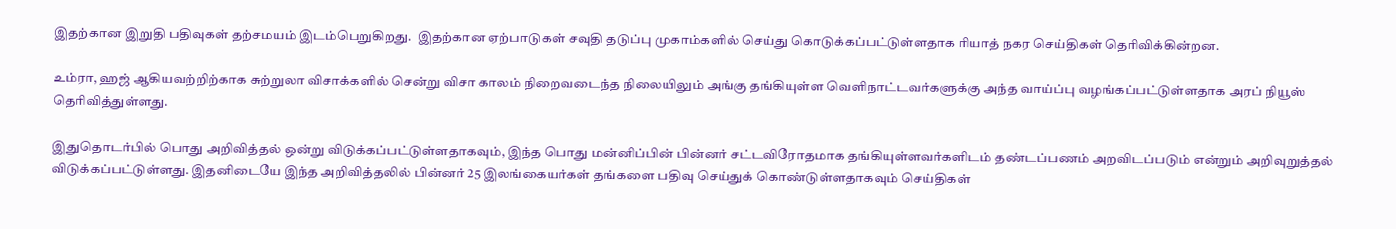இதற்கான இறுதி பதிவுகள் தற்சமயம் இடம்பெறுகிறது.  இதற்கான ஏற்பாடுகள் சவுதி தடுப்பு முகாம்களில் செய்து கொடுக்கப்பட்டுள்ளதாக ரியாத் நகர செய்திகள் தெரிவிக்கின்றன.

உம்ரா, ஹஜ் ஆகியவற்றிற்காக சுற்றுலா விசாக்களில் சென்று விசா காலம் நிறைவடைந்த நிலையிலும் அங்கு தங்கியுள்ள வெளிநாட்டவர்களுக்கு அந்த வாய்ப்பு வழங்கப்பட்டுள்ளதாக அரப் நியூஸ் தெரிவித்துள்ளது.

இதுதொடர்பில் பொது அறிவித்தல் ஒன்று விடுக்கப்பட்டுள்ளதாகவும், இந்த பொது மன்னிப்பின் பின்னர் சட்டவிரோதமாக தங்கியுள்ளவர்களிடம் தண்டப்பணம் அறவிடப்படும் என்றும் அறிவுறுத்தல் விடுக்கப்பட்டுள்ளது. இதனிடையே இந்த அறிவித்தலில் பின்னர் 25 இலங்கையர்கள் தங்களை பதிவு செய்துக் கொண்டுள்ளதாகவும் செய்திகள்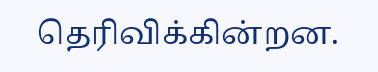தெரிவிக்கின்றன.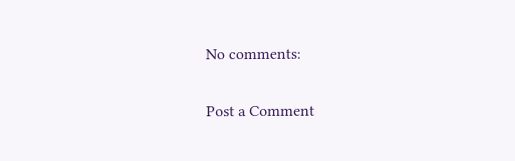No comments:

Post a Comment